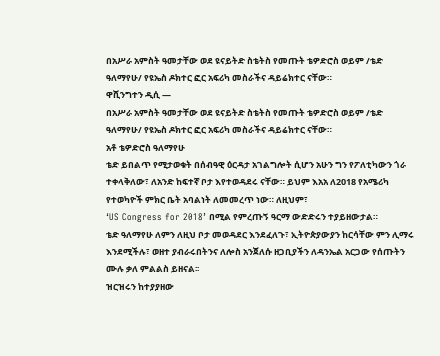በአሥራ አምስት ዓመታቸው ወደ ዩናይትድ ስቴትስ የመጡት ቴዎድሮስ ወይም /ቴድ ዓለማየሁ/ የዩኤስ ዶክተር ፎር አፍሪካ መስራችና ዳይሬክተር ናቸው።
ዋሺንግተን ዲሲ —
በአሥራ አምስት ዓመታቸው ወደ ዩናይትድ ስቴትስ የመጡት ቴዎድሮስ ወይም /ቴድ ዓለማየሁ/ የዩኤስ ዶክተር ፎር አፍሪካ መስራችና ዳይሬክተር ናቸው።
አቶ ቴዎድሮስ ዓለማየሁ
ቴድ ይበልጥ የሚታወቁት በሰብዓዊ ዕርዳታ አገልግሎት ሲሆን አሁን ግን የፖለቲካውን ጎራ ተቀላቅለው፣ ለአንድ ከፍተኛ ቦታ እየተወዳደሩ ናቸው። ይህም እአአ ለ2018 የአሜሪካ የተወካዮች ምክር ቤት አባልነት ለመመረጥ ነው። ለዚህም፣
‘US Congress for 2018’ በሚል የምረጡኝ ዓርማ ውድድሩን ተያይዘውታል።
ቴድ ዓለማየሁ ለምን ለዚህ ቦታ መወዳደር እንደፈለጉ፣ ኢትዮጵያውያን ከርሳቸው ምን ሊማሩ እንደሚችሉ፣ ወዘተ ያብራሩበትንና ለሎስ አንጀለሱ ዘጋቢያችን ለዳንኤል አርጋው የሰጡትን ሙሉ ቃለ ምልልስ ይዘናል፡፡
ዝርዝሩን ከተያያዘው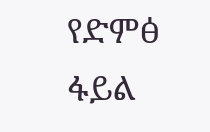የድምፅ ፋይል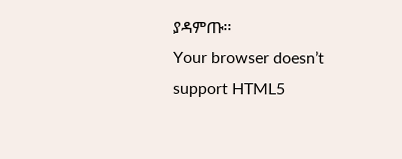ያዳምጡ፡፡
Your browser doesn’t support HTML5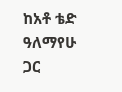ከአቶ ቴድ ዓለማየሁ ጋር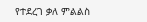የተደረገ ቃለ ምልልስ